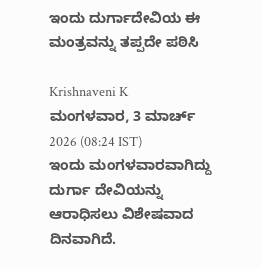ಇಂದು ದುರ್ಗಾದೇವಿಯ ಈ ಮಂತ್ರವನ್ನು ತಪ್ಪದೇ ಪಠಿಸಿ

Krishnaveni K
ಮಂಗಳವಾರ, 3 ಮಾರ್ಚ್ 2026 (08:24 IST)
ಇಂದು ಮಂಗಳವಾರವಾಗಿದ್ದು ದುರ್ಗಾ ದೇವಿಯನ್ನು ಆರಾಧಿಸಲು ವಿಶೇಷವಾದ ದಿನವಾಗಿದೆ.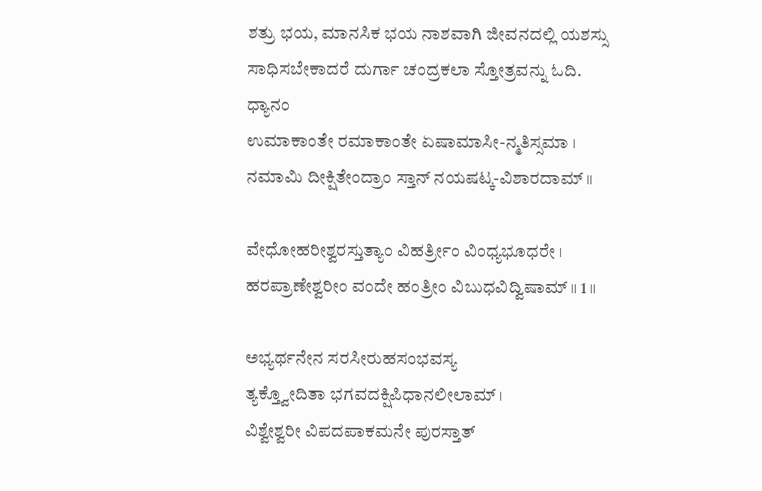ಶತ್ರು ಭಯ, ಮಾನಸಿಕ ಭಯ ನಾಶವಾಗಿ ಜೀವನದಲ್ಲಿ ಯಶಸ್ಸು ಸಾಧಿಸಬೇಕಾದರೆ ದುರ್ಗಾ ಚಂದ್ರಕಲಾ ಸ್ತೋತ್ರವನ್ನು ಓದಿ.
ಧ್ಯಾನಂ
ಉಮಾಕಾಂತೇ ರಮಾಕಾಂತೇ ಏಷಾಮಾಸೀ-ನ್ಮತಿಸ್ಸಮಾ ।
ನಮಾಮಿ ದೀಕ್ಷಿತೇಂದ್ರಾಂ ಸ್ತಾನ್ ನಯಷಟ್ಕ-ವಿಶಾರದಾಮ್ ॥

ವೇಧೋಹರೀಶ್ವರಸ್ತುತ್ಯಾಂ ವಿಹರ್ತ್ರೀಂ ವಿಂಧ್ಯಭೂಧರೇ ।
ಹರಪ್ರಾಣೇಶ್ವರೀಂ ವಂದೇ ಹಂತ್ರೀಂ ವಿಬುಧವಿದ್ವಿಷಾಮ್ ॥ 1 ॥

ಅಭ್ಯರ್ಥನೇನ ಸರಸೀರುಹಸಂಭವಸ್ಯ
ತ್ಯಕ್ತ್ವೋದಿತಾ ಭಗವದಕ್ಷಿಪಿಧಾನಲೀಲಾಮ್ ।
ವಿಶ್ವೇಶ್ವರೀ ವಿಪದಪಾಕಮನೇ ಪುರಸ್ತಾತ್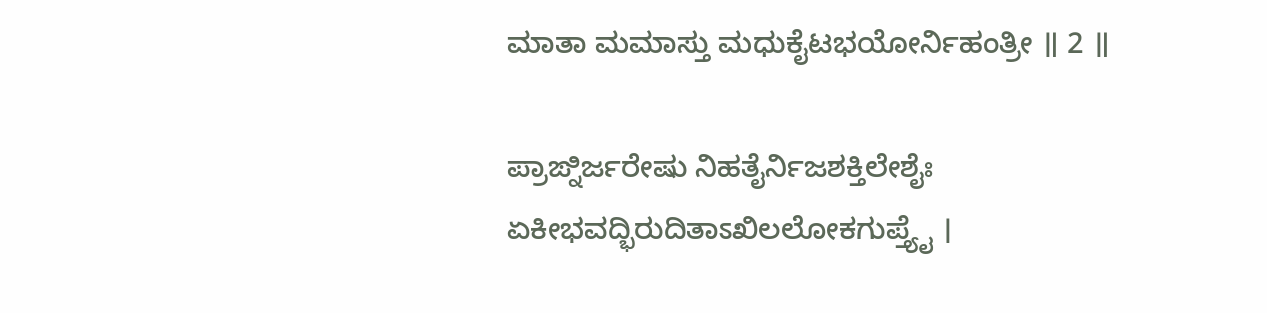ಮಾತಾ ಮಮಾಸ್ತು ಮಧುಕೈಟಭಯೋರ್ನಿಹಂತ್ರೀ ॥ 2 ॥

ಪ್ರಾಙ್ನಿರ್ಜರೇಷು ನಿಹತೈರ್ನಿಜಶಕ್ತಿಲೇಶೈಃ
ಏಕೀಭವದ್ಭಿರುದಿತಾಽಖಿಲಲೋಕಗುಪ್ತ್ಯೈ ।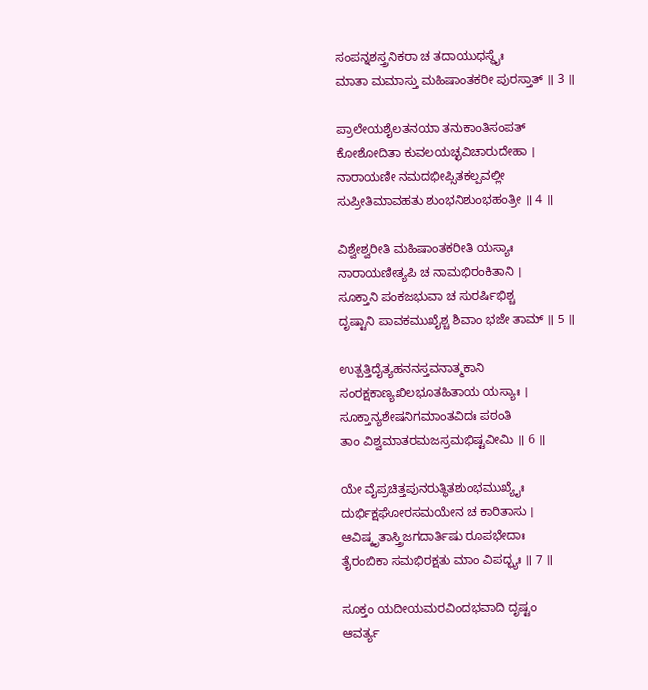ಸಂಪನ್ನಶಸ್ತ್ರನಿಕರಾ ಚ ತದಾಯುಧಸ್ಥೈಃ
ಮಾತಾ ಮಮಾಸ್ತು ಮಹಿಷಾಂತಕರೀ ಪುರಸ್ತಾತ್ ॥ 3 ॥

ಪ್ರಾಲೇಯಶೈಲತನಯಾ ತನುಕಾಂತಿಸಂಪತ್
ಕೋಶೋದಿತಾ ಕುವಲಯಚ್ಛವಿಚಾರುದೇಹಾ ।
ನಾರಾಯಣೀ ನಮದಭೀಪ್ಸಿತಕಲ್ಪವಲ್ಲೀ
ಸುಪ್ರೀತಿಮಾವಹತು ಶುಂಭನಿಶುಂಭಹಂತ್ರೀ ॥ 4 ॥

ವಿಶ್ವೇಶ್ವರೀತಿ ಮಹಿಷಾಂತಕರೀತಿ ಯಸ್ಯಾಃ
ನಾರಾಯಣೀತ್ಯಪಿ ಚ ನಾಮಭಿರಂಕಿತಾನಿ ।
ಸೂಕ್ತಾನಿ ಪಂಕಜಭುವಾ ಚ ಸುರರ್ಷಿಭಿಶ್ಚ
ದೃಷ್ಟಾನಿ ಪಾವಕಮುಖೈಶ್ಚ ಶಿವಾಂ ಭಜೇ ತಾಮ್ ॥ 5 ॥

ಉತ್ಪತ್ತಿದೈತ್ಯಹನನಸ್ತವನಾತ್ಮಕಾನಿ
ಸಂರಕ್ಷಕಾಣ್ಯಖಿಲಭೂತಹಿತಾಯ ಯಸ್ಯಾಃ ।
ಸೂಕ್ತಾನ್ಯಶೇಷನಿಗಮಾಂತವಿದಃ ಪಠಂತಿ
ತಾಂ ವಿಶ್ವಮಾತರಮಜಸ್ರಮಭಿಷ್ಟವೀಮಿ ॥ 6 ॥

ಯೇ ವೈಪ್ರಚಿತ್ತಪುನರುತ್ಥಿತಶುಂಭಮುಖ್ಯೈಃ
ದುರ್ಭಿಕ್ಷಘೋರಸಮಯೇನ ಚ ಕಾರಿತಾಸು ।
ಆವಿಷ್ಕೃತಾಸ್ತ್ರಿಜಗದಾರ್ತಿಷು ರೂಪಭೇದಾಃ
ತೈರಂಬಿಕಾ ಸಮಭಿರಕ್ಷತು ಮಾಂ ವಿಪದ್ಭ್ಯಃ ॥ 7 ॥

ಸೂಕ್ತಂ ಯದೀಯಮರವಿಂದಭವಾದಿ ದೃಷ್ಟಂ
ಆವರ್ತ್ಯ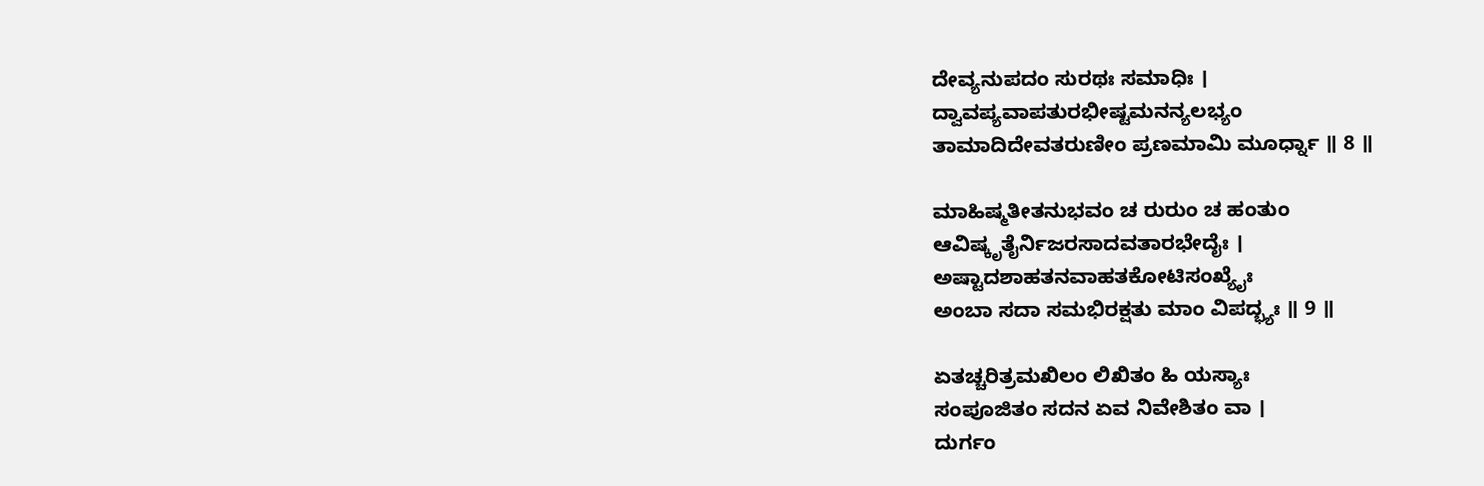ದೇವ್ಯನುಪದಂ ಸುರಥಃ ಸಮಾಧಿಃ ।
ದ್ವಾವಪ್ಯವಾಪತುರಭೀಷ್ಟಮನನ್ಯಲಭ್ಯಂ
ತಾಮಾದಿದೇವತರುಣೀಂ ಪ್ರಣಮಾಮಿ ಮೂರ್ಧ್ನಾ ॥ 8 ॥

ಮಾಹಿಷ್ಮತೀತನುಭವಂ ಚ ರುರುಂ ಚ ಹಂತುಂ
ಆವಿಷ್ಕೃತೈರ್ನಿಜರಸಾದವತಾರಭೇದೈಃ ।
ಅಷ್ಟಾದಶಾಹತನವಾಹತಕೋಟಿಸಂಖ್ಯೈಃ
ಅಂಬಾ ಸದಾ ಸಮಭಿರಕ್ಷತು ಮಾಂ ವಿಪದ್ಭ್ಯಃ ॥ 9 ॥

ಏತಚ್ಚರಿತ್ರಮಖಿಲಂ ಲಿಖಿತಂ ಹಿ ಯಸ್ಯಾಃ
ಸಂಪೂಜಿತಂ ಸದನ ಏವ ನಿವೇಶಿತಂ ವಾ ।
ದುರ್ಗಂ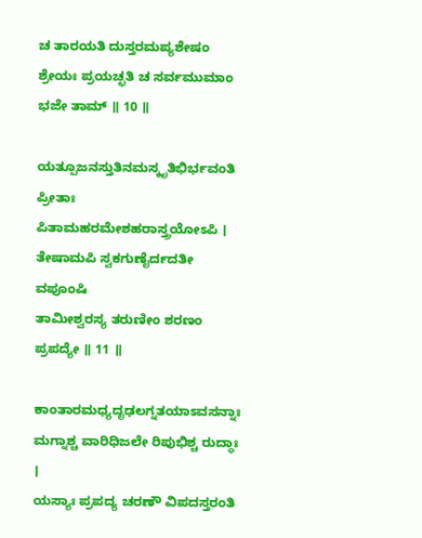ಚ ತಾರಯತಿ ದುಸ್ತರಮಪ್ಯಶೇಷಂ
ಶ್ರೇಯಃ ಪ್ರಯಚ್ಛತಿ ಚ ಸರ್ವಮುಮಾಂ ಭಜೇ ತಾಮ್ ॥ 10 ॥

ಯತ್ಪೂಜನಸ್ತುತಿನಮಸ್ಕೃತಿಭಿರ್ಭವಂತಿ
ಪ್ರೀತಾಃ ಪಿತಾಮಹರಮೇಶಹರಾಸ್ತ್ರಯೋಽಪಿ ।
ತೇಷಾಮಪಿ ಸ್ವಕಗುಣೈರ್ದದತೀ ವಪೂಂಷಿ
ತಾಮೀಶ್ವರಸ್ಯ ತರುಣೀಂ ಶರಣಂ ಪ್ರಪದ್ಯೇ ॥ 11 ॥

ಕಾಂತಾರಮಧ್ಯದೃಢಲಗ್ನತಯಾಽವಸನ್ನಾಃ
ಮಗ್ನಾಶ್ಚ ವಾರಿಧಿಜಲೇ ರಿಪುಭಿಶ್ಚ ರುದ್ಧಾಃ ।
ಯಸ್ಯಾಃ ಪ್ರಪದ್ಯ ಚರಣೌ ವಿಪದಸ್ತರಂತಿ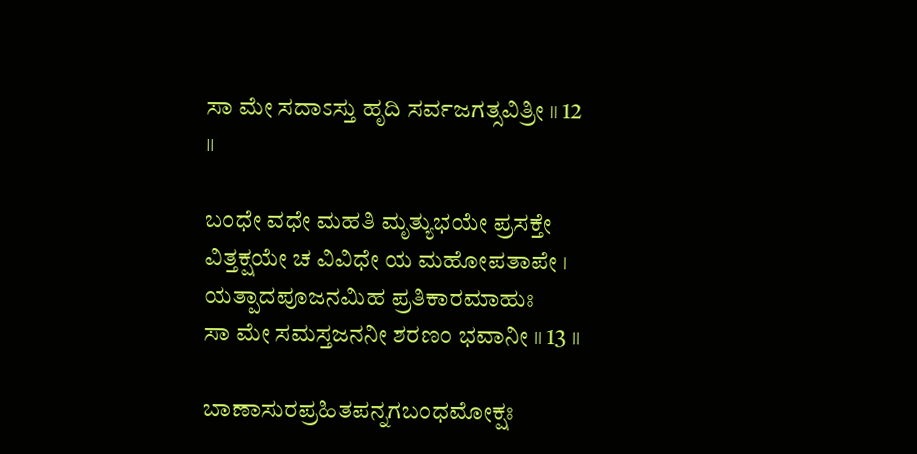ಸಾ ಮೇ ಸದಾಽಸ್ತು ಹೃದಿ ಸರ್ವಜಗತ್ಸವಿತ್ರೀ ॥ 12 ॥

ಬಂಧೇ ವಧೇ ಮಹತಿ ಮೃತ್ಯುಭಯೇ ಪ್ರಸಕ್ತೇ
ವಿತ್ತಕ್ಷಯೇ ಚ ವಿವಿಧೇ ಯ ಮಹೋಪತಾಪೇ ।
ಯತ್ಪಾದಪೂಜನಮಿಹ ಪ್ರತಿಕಾರಮಾಹುಃ
ಸಾ ಮೇ ಸಮಸ್ತಜನನೀ ಶರಣಂ ಭವಾನೀ ॥ 13 ॥

ಬಾಣಾಸುರಪ್ರಹಿತಪನ್ನಗಬಂಧಮೋಕ್ಷಃ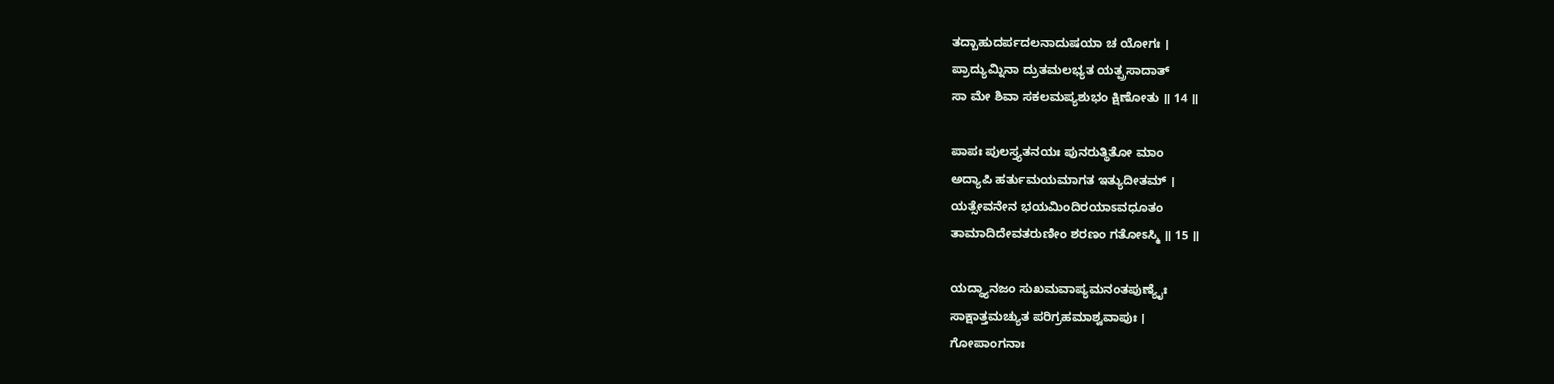ತದ್ಬಾಹುದರ್ಪದಲನಾದುಷಯಾ ಚ ಯೋಗಃ ।
ಪ್ರಾದ್ಯುಮ್ನಿನಾ ದ್ರುತಮಲಭ್ಯತ ಯತ್ಪ್ರಸಾದಾತ್
ಸಾ ಮೇ ಶಿವಾ ಸಕಲಮಪ್ಯಶುಭಂ ಕ್ಷಿಣೋತು ॥ 14 ॥

ಪಾಪಃ ಪುಲಸ್ತ್ಯತನಯಃ ಪುನರುತ್ಥಿತೋ ಮಾಂ
ಅದ್ಯಾಪಿ ಹರ್ತುಮಯಮಾಗತ ಇತ್ಯುದೀತಮ್ ।
ಯತ್ಸೇವನೇನ ಭಯಮಿಂದಿರಯಾಽವಧೂತಂ
ತಾಮಾದಿದೇವತರುಣೀಂ ಶರಣಂ ಗತೋಽಸ್ಮಿ ॥ 15 ॥

ಯದ್ಧ್ಯಾನಜಂ ಸುಖಮವಾಪ್ಯಮನಂತಪುಣ್ಯೈಃ
ಸಾಕ್ಷಾತ್ತಮಚ್ಯುತ ಪರಿಗ್ರಹಮಾಶ್ವವಾಪುಃ ।
ಗೋಪಾಂಗನಾಃ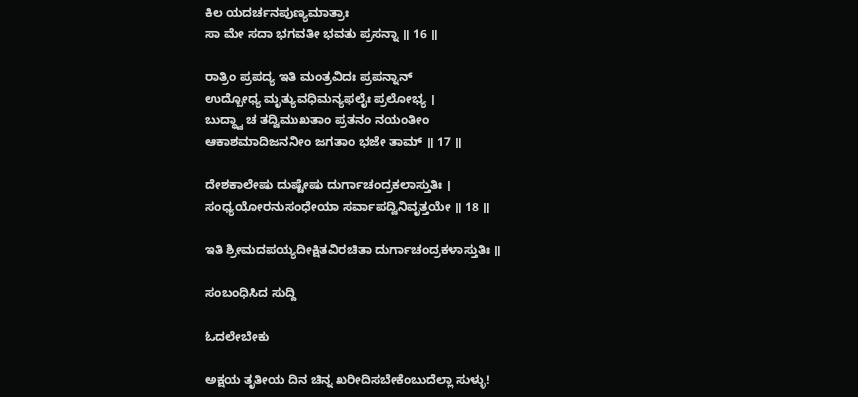ಕಿಲ ಯದರ್ಚನಪುಣ್ಯಮಾತ್ರಾಃ
ಸಾ ಮೇ ಸದಾ ಭಗವತೀ ಭವತು ಪ್ರಸನ್ನಾ ॥ 16 ॥

ರಾತ್ರಿಂ ಪ್ರಪದ್ಯ ಇತಿ ಮಂತ್ರವಿದಃ ಪ್ರಪನ್ನಾನ್
ಉದ್ಬೋಧ್ಯ ಮೃತ್ಯುವಧಿಮನ್ಯಫಲೈಃ ಪ್ರಲೋಭ್ಯ ।
ಬುದ್ಧ್ವಾ ಚ ತದ್ವಿಮುಖತಾಂ ಪ್ರತನಂ ನಯಂತೀಂ
ಆಕಾಶಮಾದಿಜನನೀಂ ಜಗತಾಂ ಭಜೇ ತಾಮ್ ॥ 17 ॥

ದೇಶಕಾಲೇಷು ದುಷ್ಟೇಷು ದುರ್ಗಾಚಂದ್ರಕಲಾಸ್ತುತಿಃ ।
ಸಂಧ್ಯಯೋರನುಸಂಧೇಯಾ ಸರ್ವಾಪದ್ವಿನಿವೃತ್ತಯೇ ॥ 18 ॥

ಇತಿ ಶ್ರೀಮದಪಯ್ಯದೀಕ್ಷಿತವಿರಚಿತಾ ದುರ್ಗಾಚಂದ್ರಕಳಾಸ್ತುತಿಃ ॥

ಸಂಬಂಧಿಸಿದ ಸುದ್ದಿ

ಓದಲೇಬೇಕು

ಅಕ್ಷಯ ತೃತೀಯ ದಿನ ಚಿನ್ನ ಖರೀದಿಸಬೇಕೆಂಬುದೆಲ್ಲಾ ಸುಳ್ಳು!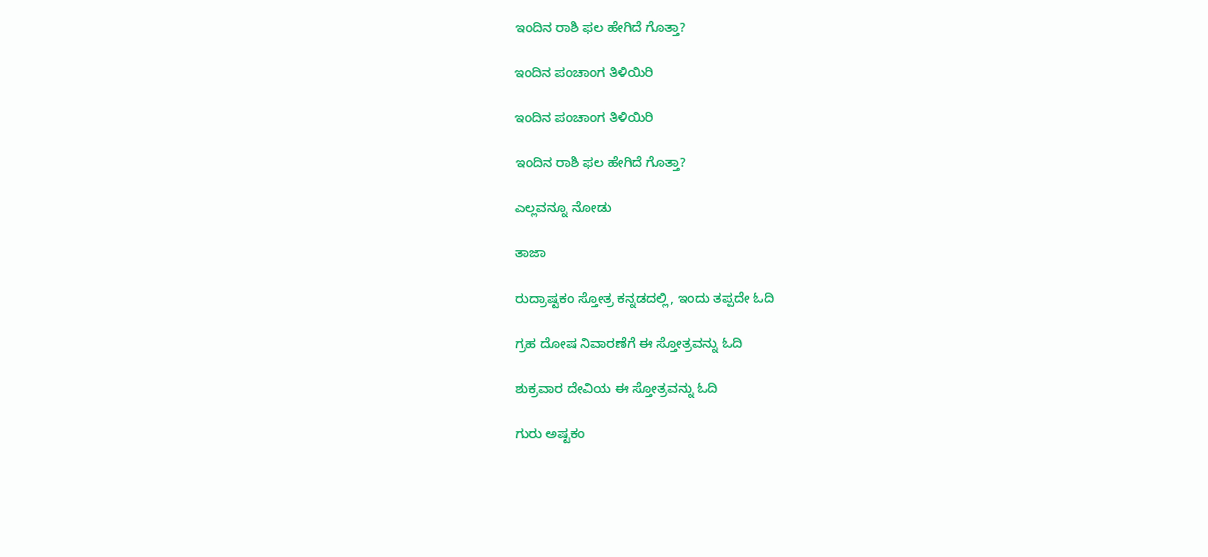ಇಂದಿನ ರಾಶಿ ಫಲ ಹೇಗಿದೆ ಗೊತ್ತಾ?

ಇಂದಿನ ಪಂಚಾಂಗ ತಿಳಿಯಿರಿ

ಇಂದಿನ ಪಂಚಾಂಗ ತಿಳಿಯಿರಿ

ಇಂದಿನ ರಾಶಿ ಫಲ ಹೇಗಿದೆ ಗೊತ್ತಾ?

ಎಲ್ಲವನ್ನೂ ನೋಡು

ತಾಜಾ

ರುದ್ರಾಷ್ಟಕಂ ಸ್ತೋತ್ರ ಕನ್ನಡದಲ್ಲಿ, ಇಂದು ತಪ್ಪದೇ ಓದಿ

ಗ್ರಹ ದೋಷ ನಿವಾರಣೆಗೆ ಈ ಸ್ತೋತ್ರವನ್ನು ಓದಿ

ಶುಕ್ರವಾರ ದೇವಿಯ ಈ ಸ್ತೋತ್ರವನ್ನು ಓದಿ

ಗುರು ಅಷ್ಟಕಂ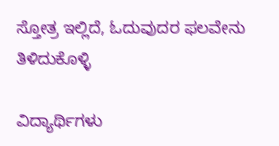ಸ್ತೋತ್ರ ಇಲ್ಲಿದೆ, ಓದುವುದರ ಫಲವೇನು ತಿಳಿದುಕೊಳ್ಳಿ

ವಿದ್ಯಾರ್ಥಿಗಳು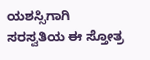ಯಶಸ್ಸಿಗಾಗಿ ಸರಸ್ವತಿಯ ಈ ಸ್ತೋತ್ರ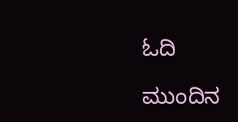ಓದಿ

ಮುಂದಿನ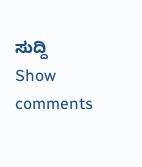ಸುದ್ದಿ
Show comments